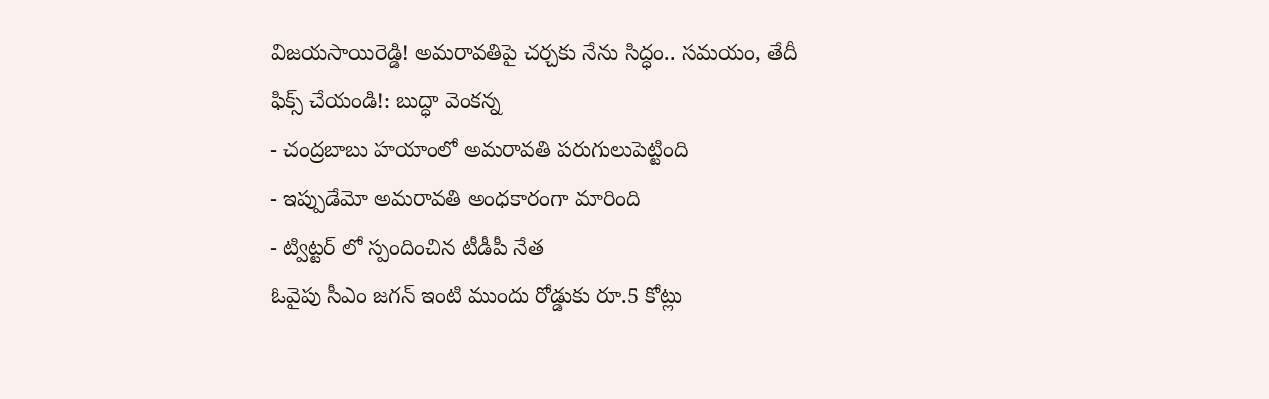విజయసాయిరెడ్డి! అమరావతిపై చర్చకు నేను సిద్ధం.. సమయం, తేదీ ఫిక్స్ చేయండి!: బుద్ధా వెంకన్న
- చంద్రబాబు హయాంలో అమరావతి పరుగులుపెట్టింది
- ఇప్పుడేమో అమరావతి అంధకారంగా మారింది
- ట్విట్టర్ లో స్పందించిన టీడీపీ నేత
ఓవైపు సీఎం జగన్ ఇంటి ముందు రోడ్డుకు రూ.5 కోట్లు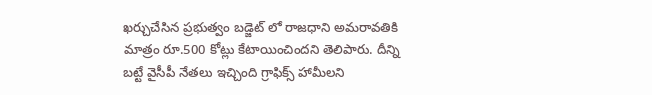ఖర్చుచేసిన ప్రభుత్వం బడ్జెట్ లో రాజధాని అమరావతికి మాత్రం రూ.500 కోట్లు కేటాయించిందని తెలిపారు. దీన్ని బట్టే వైసీపీ నేతలు ఇచ్చింది గ్రాఫిక్స్ హామీలని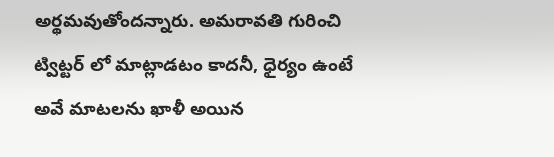అర్థమవుతోందన్నారు. అమరావతి గురించి ట్విట్టర్ లో మాట్లాడటం కాదనీ, ధైర్యం ఉంటే అవే మాటలను ఖాళీ అయిన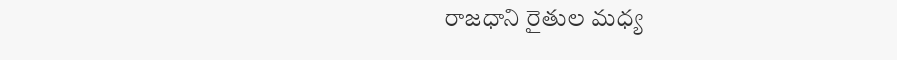రాజధాని రైతుల మధ్య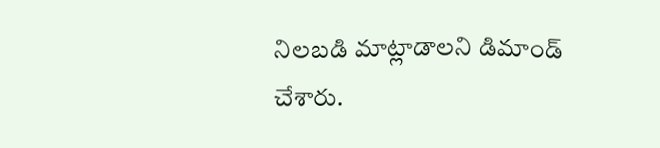నిలబడి మాట్లాడాలని డిమాండ్ చేశారు.